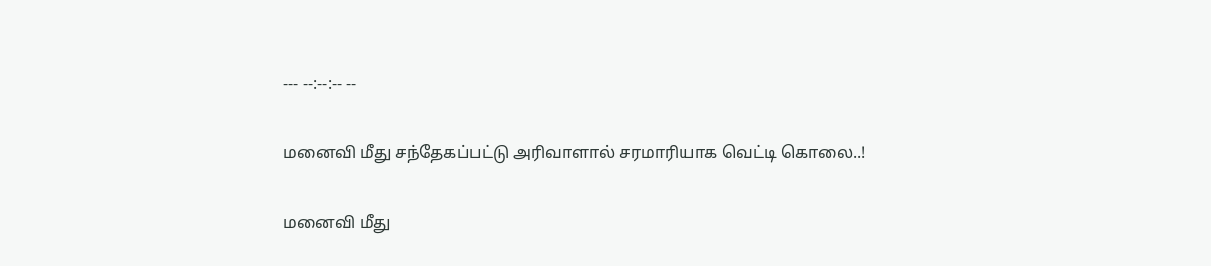--- --:--:-- --

மனைவி மீது சந்தேகப்பட்டு அரிவாளால் சரமாரியாக வெட்டி கொலை..!

மனைவி மீது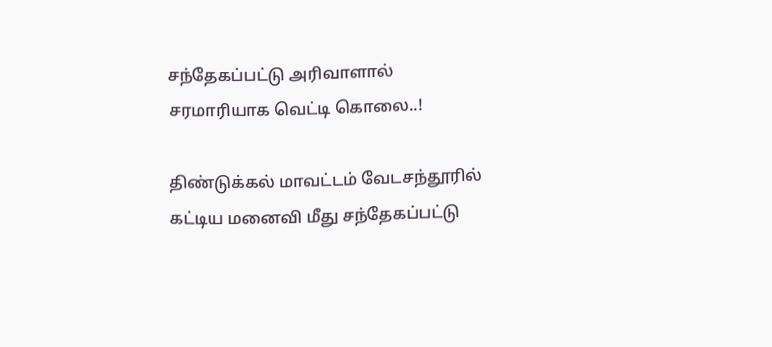சந்தேகப்பட்டு அரிவாளால் சரமாரியாக வெட்டி கொலை..!

திண்டுக்கல் மாவட்டம் வேடசந்தூரில் கட்டிய மனைவி மீது சந்தேகப்பட்டு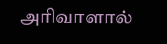அரிவாளால்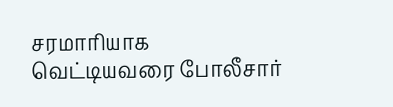சரமாரியாக வெட்டியவரை போலீசார்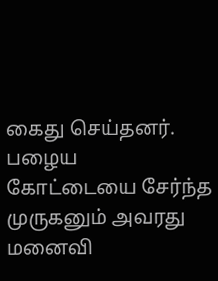கைது செய்தனர். பழைய கோட்டையை சேர்ந்த முருகனும் அவரது மனைவி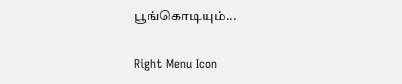பூங்கொடியும்...

Right Menu Icon